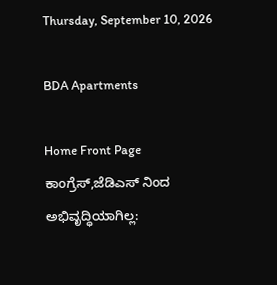Thursday, September 10, 2026

BDA Apartments

Home Front Page ಕಾಂಗ್ರೆಸ್,ಜೆಡಿಎಸ್ ನಿಂದ ಅಭಿವೃದ್ಧಿಯಾಗಿಲ್ಲ: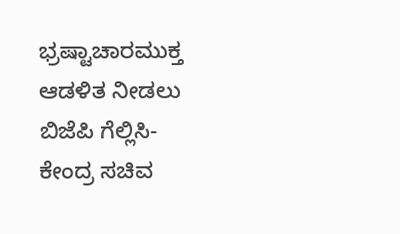ಭ್ರಷ್ಟಾಚಾರಮುಕ್ತ ಆಡಳಿತ ನೀಡಲು ಬಿಜೆಪಿ ಗೆಲ್ಲಿಸಿ- ಕೇಂದ್ರ ಸಚಿವ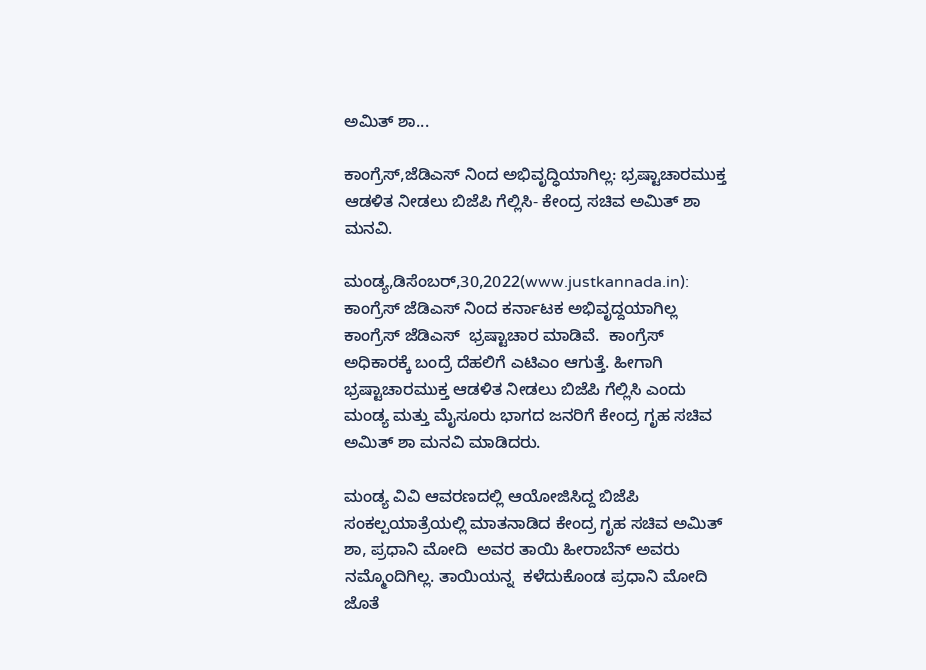ಅಮಿತ್ ಶಾ...

ಕಾಂಗ್ರೆಸ್,ಜೆಡಿಎಸ್ ನಿಂದ ಅಭಿವೃದ್ಧಿಯಾಗಿಲ್ಲ: ಭ್ರಷ್ಟಾಚಾರಮುಕ್ತ ಆಡಳಿತ ನೀಡಲು ಬಿಜೆಪಿ ಗೆಲ್ಲಿಸಿ- ಕೇಂದ್ರ ಸಚಿವ ಅಮಿತ್ ಶಾ ಮನವಿ.

ಮಂಡ್ಯ,ಡಿಸೆಂಬರ್,30,2022(www.justkannada.in): ಕಾಂಗ್ರೆಸ್ ಜೆಡಿಎಸ್ ನಿಂದ ಕರ್ನಾಟಕ ಅಭಿವೃದ್ದಯಾಗಿಲ್ಲ ಕಾಂಗ್ರೆಸ್ ಜೆಡಿಎಸ್  ಭ್ರಷ್ಟಾಚಾರ ಮಾಡಿವೆ.  ಕಾಂಗ್ರೆಸ್ ಅಧಿಕಾರಕ್ಕೆ ಬಂದ್ರೆ ದೆಹಲಿಗೆ ಎಟಿಎಂ ಆಗುತ್ತೆ. ಹೀಗಾಗಿ ಭ್ರಷ್ಟಾಚಾರಮುಕ್ತ ಆಡಳಿತ ನೀಡಲು ಬಿಜೆಪಿ ಗೆಲ್ಲಿಸಿ ಎಂದು ಮಂಡ್ಯ ಮತ್ತು ಮೈಸೂರು ಭಾಗದ ಜನರಿಗೆ ಕೇಂದ್ರ ಗೃಹ ಸಚಿವ ಅಮಿತ್ ಶಾ ಮನವಿ ಮಾಡಿದರು.

ಮಂಡ್ಯ ವಿವಿ ಆವರಣದಲ್ಲಿ ಆಯೋಜಿಸಿದ್ದ ಬಿಜೆಪಿ ಸಂಕಲ್ಪಯಾತ್ರೆಯಲ್ಲಿ ಮಾತನಾಡಿದ ಕೇಂದ್ರ ಗೃಹ ಸಚಿವ ಅಮಿತ್ ಶಾ, ಪ್ರಧಾನಿ ಮೋದಿ  ಅವರ ತಾಯಿ ಹೀರಾಬೆನ್ ಅವರು ನಮ್ಮೊಂದಿಗಿಲ್ಲ. ತಾಯಿಯನ್ನ  ಕಳೆದುಕೊಂಡ ಪ್ರಧಾನಿ ಮೋದಿ ಜೊತೆ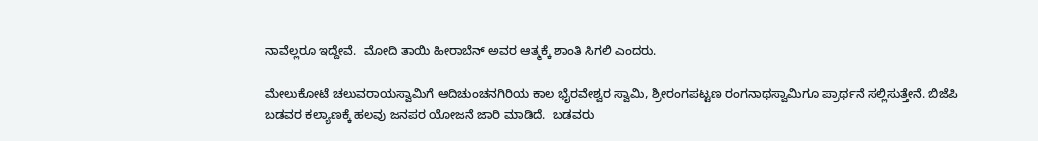ನಾವೆಲ್ಲರೂ ಇದ್ದೇವೆ.  ಮೋದಿ ತಾಯಿ ಹೀರಾಬೆನ್ ಅವರ ಆತ್ಮಕ್ಕೆ ಶಾಂತಿ ಸಿಗಲಿ ಎಂದರು.

ಮೇಲುಕೋಟೆ ಚಲುವರಾಯಸ್ವಾಮಿಗೆ ಆದಿಚುಂಚನಗಿರಿಯ ಕಾಲ ಭೈರವೇಶ್ವರ ಸ್ವಾಮಿ, ಶ್ರೀರಂಗಪಟ್ಟಣ ರಂಗನಾಥಸ್ವಾಮಿಗೂ ಪ್ರಾರ್ಥನೆ ಸಲ್ಲಿಸುತ್ತೇನೆ. ಬಿಜೆಪಿ ಬಡವರ ಕಲ್ಯಾಣಕ್ಕೆ ಹಲವು ಜನಪರ ಯೋಜನೆ ಜಾರಿ ಮಾಡಿದೆ.  ಬಡವರು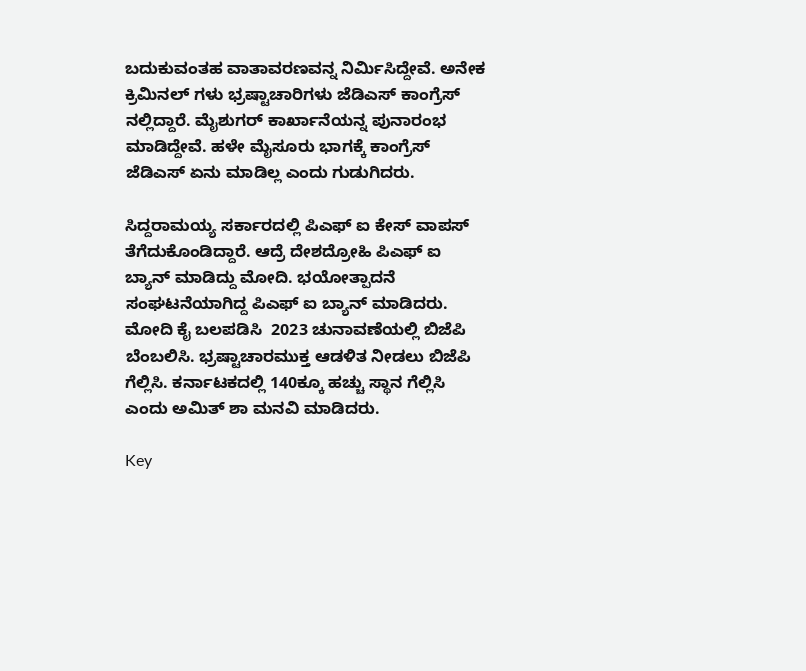ಬದುಕುವಂತಹ ವಾತಾವರಣವನ್ನ ನಿರ್ಮಿಸಿದ್ದೇವೆ. ಅನೇಕ ಕ್ರಿಮಿನಲ್ ಗಳು ಭ್ರಷ್ಟಾಚಾರಿಗಳು ಜೆಡಿಎಸ್ ಕಾಂಗ್ರೆಸ್ ನಲ್ಲಿದ್ದಾರೆ. ಮೈಶುಗರ್ ಕಾರ್ಖಾನೆಯನ್ನ ಪುನಾರಂಭ ಮಾಡಿದ್ದೇವೆ. ಹಳೇ ಮೈಸೂರು ಭಾಗಕ್ಕೆ ಕಾಂಗ್ರೆಸ್ ಜೆಡಿಎಸ್ ಏನು ಮಾಡಿಲ್ಲ ಎಂದು ಗುಡುಗಿದರು.

ಸಿದ್ದರಾಮಯ್ಯ ಸರ್ಕಾರದಲ್ಲಿ ಪಿಎಫ್ ಐ ಕೇಸ್ ವಾಪಸ್ ತೆಗೆದುಕೊಂಡಿದ್ದಾರೆ. ಆದ್ರೆ ದೇಶದ್ರೋಹಿ ಪಿಎಫ್ ಐ ಬ್ಯಾನ್ ಮಾಡಿದ್ದು ಮೋದಿ. ಭಯೋತ್ಪಾದನೆ ಸಂಘಟನೆಯಾಗಿದ್ದ ಪಿಎಫ್ ಐ ಬ್ಯಾನ್ ಮಾಡಿದರು. ಮೋದಿ ಕೈ ಬಲಪಡಿಸಿ  2023 ಚುನಾವಣೆಯಲ್ಲಿ ಬಿಜೆಪಿ ಬೆಂಬಲಿಸಿ. ಭ್ರಷ್ಟಾಚಾರಮುಕ್ತ ಆಡಳಿತ ನೀಡಲು ಬಿಜೆಪಿ ಗೆಲ್ಲಿಸಿ. ಕರ್ನಾಟಕದಲ್ಲಿ 140ಕ್ಕೂ ಹಚ್ಚು ಸ್ಥಾನ ಗೆಲ್ಲಿಸಿ ಎಂದು ಅಮಿತ್ ಶಾ ಮನವಿ ಮಾಡಿದರು.

Key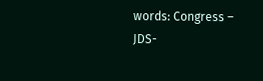words: Congress – JDS-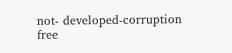not- developed-corruption free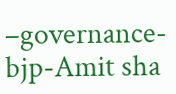–governance-bjp-Amit sha